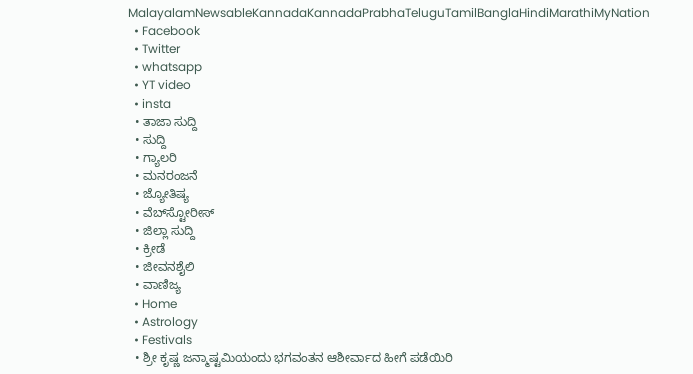MalayalamNewsableKannadaKannadaPrabhaTeluguTamilBanglaHindiMarathiMyNation
  • Facebook
  • Twitter
  • whatsapp
  • YT video
  • insta
  • ತಾಜಾ ಸುದ್ದಿ
  • ಸುದ್ದಿ
  • ಗ್ಯಾಲರಿ
  • ಮನರಂಜನೆ
  • ಜ್ಯೋತಿಷ್ಯ
  • ವೆಬ್‌ಸ್ಟೋರೀಸ್
  • ಜಿಲ್ಲಾ ಸುದ್ದಿ
  • ಕ್ರೀಡೆ
  • ಜೀವನಶೈಲಿ
  • ವಾಣಿಜ್ಯ
  • Home
  • Astrology
  • Festivals
  • ಶ್ರೀ ಕೃಷ್ಣ ಜನ್ಮಾಷ್ಟಮಿಯಂದು ಭಗವಂತನ ಆಶೀರ್ವಾದ ಹೀಗೆ ಪಡೆಯಿರಿ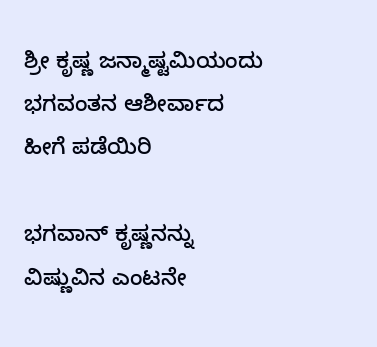ಶ್ರೀ ಕೃಷ್ಣ ಜನ್ಮಾಷ್ಟಮಿಯಂದು ಭಗವಂತನ ಆಶೀರ್ವಾದ ಹೀಗೆ ಪಡೆಯಿರಿ

ಭಗವಾನ್ ಕೃಷ್ಣನನ್ನು ವಿಷ್ಣುವಿನ ಎಂಟನೇ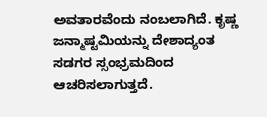ಅವತಾರವೆಂದು ನಂಬಲಾಗಿದೆ. ಕೃಷ್ಣ ಜನ್ಮಾಷ್ಟಮಿಯನ್ನು ದೇಶಾದ್ಯಂತ ಸಡಗರ ಸ್ಸಂಭ್ರಮದಿಂದ ಆಚರಿಸಲಾಗುತ್ತದೆ.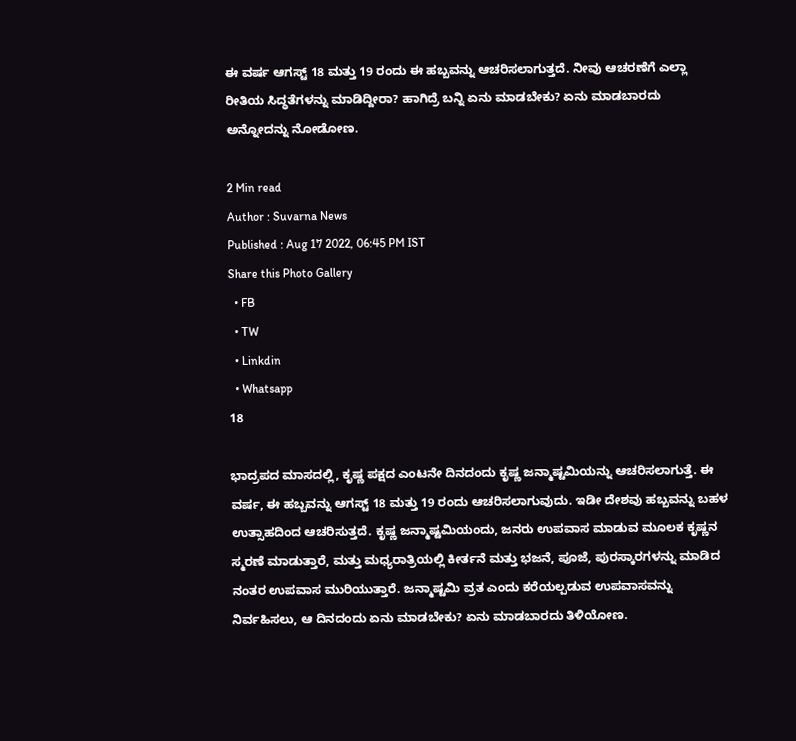ಈ ವರ್ಷ ಆಗಸ್ಟ್ 18 ಮತ್ತು 19 ರಂದು ಈ ಹಬ್ಬವನ್ನು ಆಚರಿಸಲಾಗುತ್ತದೆ. ನೀವು ಆಚರಣೆಗೆ ಎಲ್ಲಾ ರೀತಿಯ ಸಿದ್ಧತೆಗಳನ್ನು ಮಾಡಿದ್ದೀರಾ? ಹಾಗಿದ್ರೆ ಬನ್ನಿ ಏನು ಮಾಡಬೇಕು? ಏನು ಮಾಡಬಾರದು ಅನ್ನೋದನ್ನು ನೋಡೋಣ.

2 Min read
Author : Suvarna News
Published : Aug 17 2022, 06:45 PM IST
Share this Photo Gallery
  • FB
  • TW
  • Linkdin
  • Whatsapp
18

ಭಾದ್ರಪದ ಮಾಸದಲ್ಲಿ, ಕೃಷ್ಣ ಪಕ್ಷದ ಎಂಟನೇ ದಿನದಂದು ಕೃಷ್ಣ ಜನ್ಮಾಷ್ಟಮಿಯನ್ನು ಆಚರಿಸಲಾಗುತ್ತೆ. ಈ ವರ್ಷ, ಈ ಹಬ್ಬವನ್ನು ಆಗಸ್ಟ್ 18 ಮತ್ತು 19 ರಂದು ಆಚರಿಸಲಾಗುವುದು. ಇಡೀ ದೇಶವು ಹಬ್ಬವನ್ನು ಬಹಳ ಉತ್ಸಾಹದಿಂದ ಆಚರಿಸುತ್ತದೆ. ಕೃಷ್ಣ ಜನ್ಮಾಷ್ಟಮಿಯಂದು, ಜನರು ಉಪವಾಸ ಮಾಡುವ ಮೂಲಕ ಕೃಷ್ಣನ ಸ್ಮರಣೆ ಮಾಡುತ್ತಾರೆ, ಮತ್ತು ಮಧ್ಯರಾತ್ರಿಯಲ್ಲಿ ಕೀರ್ತನೆ ಮತ್ತು ಭಜನೆ, ಪೂಜೆ, ಪುರಸ್ಕಾರಗಳನ್ನು ಮಾಡಿದ ನಂತರ ಉಪವಾಸ ಮುರಿಯುತ್ತಾರೆ. ಜನ್ಮಾಷ್ಟಮಿ ವ್ರತ ಎಂದು ಕರೆಯಲ್ಪಡುವ ಉಪವಾಸವನ್ನು ನಿರ್ವಹಿಸಲು, ಆ ದಿನದಂದು ಏನು ಮಾಡಬೇಕು? ಏನು ಮಾಡಬಾರದು ತಿಳಿಯೋಣ.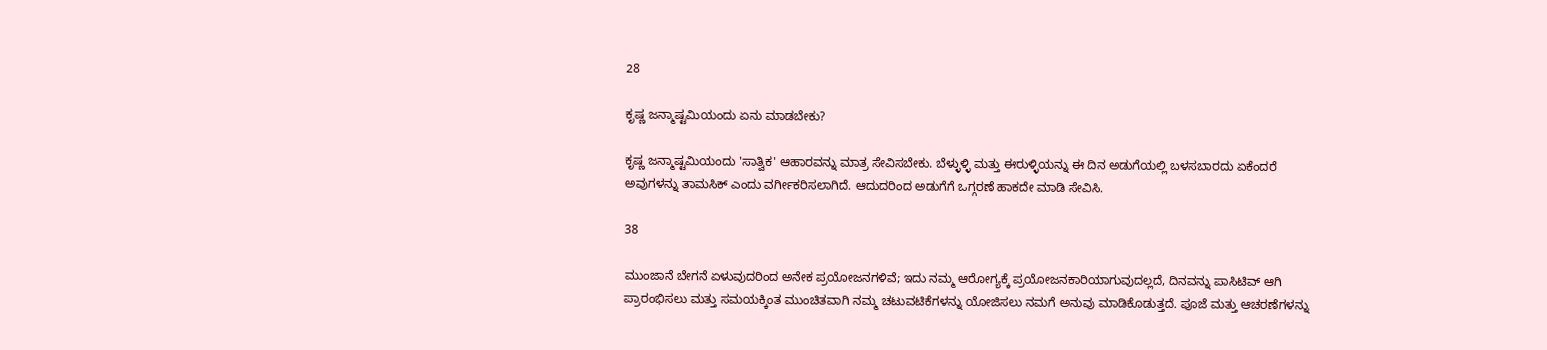28

ಕೃಷ್ಣ ಜನ್ಮಾಷ್ಟಮಿಯಂದು ಏನು ಮಾಡಬೇಕು?

ಕೃಷ್ಣ ಜನ್ಮಾಷ್ಟಮಿಯಂದು 'ಸಾತ್ವಿಕ' ಆಹಾರವನ್ನು ಮಾತ್ರ ಸೇವಿಸಬೇಕು. ಬೆಳ್ಳುಳ್ಳಿ ಮತ್ತು ಈರುಳ್ಳಿಯನ್ನು ಈ ದಿನ ಅಡುಗೆಯಲ್ಲಿ ಬಳಸಬಾರದು ಏಕೆಂದರೆ ಅವುಗಳನ್ನು ತಾಮಸಿಕ್ ಎಂದು ವರ್ಗೀಕರಿಸಲಾಗಿದೆ. ಆದುದರಿಂದ ಅಡುಗೆಗೆ ಒಗ್ಗರಣೆ ಹಾಕದೇ ಮಾಡಿ ಸೇವಿಸಿ.

38

ಮುಂಜಾನೆ ಬೇಗನೆ ಏಳುವುದರಿಂದ ಅನೇಕ ಪ್ರಯೋಜನಗಳಿವೆ; ಇದು ನಮ್ಮ ಆರೋಗ್ಯಕ್ಕೆ ಪ್ರಯೋಜನಕಾರಿಯಾಗುವುದಲ್ಲದೆ, ದಿನವನ್ನು ಪಾಸಿಟಿವ್ ಆಗಿ ಪ್ರಾರಂಭಿಸಲು ಮತ್ತು ಸಮಯಕ್ಕಿಂತ ಮುಂಚಿತವಾಗಿ ನಮ್ಮ ಚಟುವಟಿಕೆಗಳನ್ನು ಯೋಜಿಸಲು ನಮಗೆ ಅನುವು ಮಾಡಿಕೊಡುತ್ತದೆ. ಪೂಜೆ ಮತ್ತು ಆಚರಣೆಗಳನ್ನು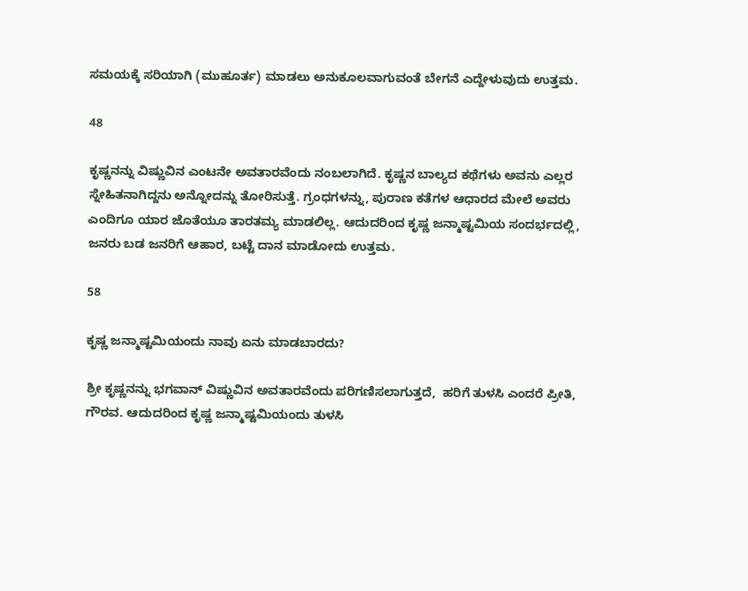ಸಮಯಕ್ಕೆ ಸರಿಯಾಗಿ (ಮುಹೂರ್ತ) ಮಾಡಲು ಅನುಕೂಲವಾಗುವಂತೆ ಬೇಗನೆ ಎದ್ದೇಳುವುದು ಉತ್ತಮ.

48

ಕೃಷ್ಣನನ್ನು ವಿಷ್ಣುವಿನ ಎಂಟನೇ ಅವತಾರವೆಂದು ನಂಬಲಾಗಿದೆ. ಕೃಷ್ಣನ ಬಾಲ್ಯದ ಕಥೆಗಳು ಅವನು ಎಲ್ಲರ ಸ್ನೇಹಿತನಾಗಿದ್ದನು ಅನ್ನೋದನ್ನು ತೋರಿಸುತ್ತೆ. ಗ್ರಂಧಗಳನ್ನು, ಪುರಾಣ ಕತೆಗಳ ಆಧಾರದ ಮೇಲೆ ಅವರು ಎಂದಿಗೂ ಯಾರ ಜೊತೆಯೂ ತಾರತಮ್ಯ ಮಾಡಲಿಲ್ಲ. ಆದುದರಿಂದ ಕೃಷ್ಣ ಜನ್ಮಾಷ್ಟಮಿಯ ಸಂದರ್ಭದಲ್ಲಿ, ಜನರು ಬಡ ಜನರಿಗೆ ಆಹಾರ, ಬಟ್ಟೆ ದಾನ ಮಾಡೋದು ಉತ್ತಮ.

58

ಕೃಷ್ಣ ಜನ್ಮಾಷ್ಟಮಿಯಂದು ನಾವು ಏನು ಮಾಡಬಾರದು?

ಶ್ರೀ ಕೃಷ್ಣನನ್ನು ಭಗವಾನ್ ವಿಷ್ಣುವಿನ ಅವತಾರವೆಂದು ಪರಿಗಣಿಸಲಾಗುತ್ತದೆ,  ಹರಿಗೆ ತುಳಸಿ ಎಂದರೆ ಪ್ರೀತಿ, ಗೌರವ. ಆದುದರಿಂದ ಕೃಷ್ಣ ಜನ್ಮಾಷ್ಟಮಿಯಂದು ತುಳಸಿ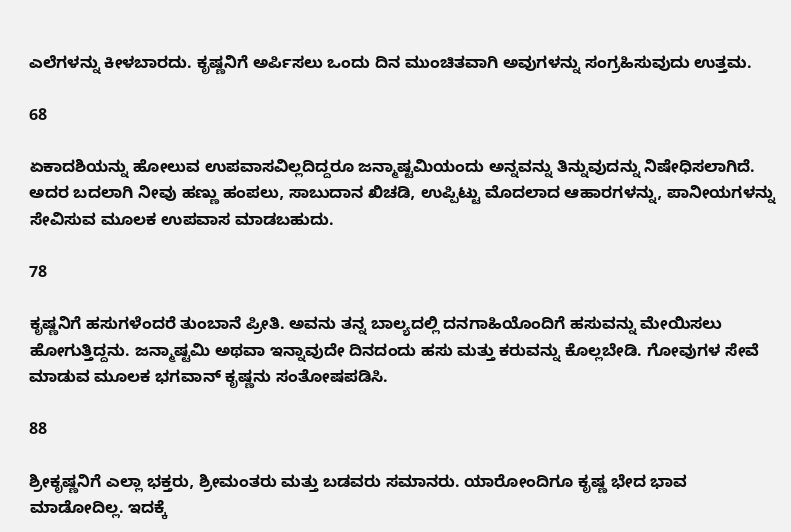ಎಲೆಗಳನ್ನು ಕೀಳಬಾರದು. ಕೃಷ್ಣನಿಗೆ ಅರ್ಪಿಸಲು ಒಂದು ದಿನ ಮುಂಚಿತವಾಗಿ ಅವುಗಳನ್ನು ಸಂಗ್ರಹಿಸುವುದು ಉತ್ತಮ.

68

ಏಕಾದಶಿಯನ್ನು ಹೋಲುವ ಉಪವಾಸವಿಲ್ಲದಿದ್ದರೂ ಜನ್ಮಾಷ್ಟಮಿಯಂದು ಅನ್ನವನ್ನು ತಿನ್ನುವುದನ್ನು ನಿಷೇಧಿಸಲಾಗಿದೆ. ಅದರ ಬದಲಾಗಿ ನೀವು ಹಣ್ಣು ಹಂಪಲು, ಸಾಬುದಾನ ಖಿಚಡಿ, ಉಪ್ಪಿಟ್ಟು ಮೊದಲಾದ ಆಹಾರಗಳನ್ನು, ಪಾನೀಯಗಳನ್ನು ಸೇವಿಸುವ ಮೂಲಕ ಉಪವಾಸ ಮಾಡಬಹುದು.

78

ಕೃಷ್ಣನಿಗೆ ಹಸುಗಳೆಂದರೆ ತುಂಬಾನೆ ಪ್ರೀತಿ. ಅವನು ತನ್ನ ಬಾಲ್ಯದಲ್ಲಿ ದನಗಾಹಿಯೊಂದಿಗೆ ಹಸುವನ್ನು ಮೇಯಿಸಲು ಹೋಗುತ್ತಿದ್ದನು. ಜನ್ಮಾಷ್ಟಮಿ ಅಥವಾ ಇನ್ನಾವುದೇ ದಿನದಂದು ಹಸು ಮತ್ತು ಕರುವನ್ನು ಕೊಲ್ಲಬೇಡಿ. ಗೋವುಗಳ ಸೇವೆ ಮಾಡುವ ಮೂಲಕ ಭಗವಾನ್ ಕೃಷ್ಣನು ಸಂತೋಷಪಡಿಸಿ.

88

ಶ್ರೀಕೃಷ್ಣನಿಗೆ ಎಲ್ಲಾ ಭಕ್ತರು, ಶ್ರೀಮಂತರು ಮತ್ತು ಬಡವರು ಸಮಾನರು. ಯಾರೋಂದಿಗೂ ಕೃಷ್ಣ ಭೇದ ಭಾವ ಮಾಡೋದಿಲ್ಲ. ಇದಕ್ಕೆ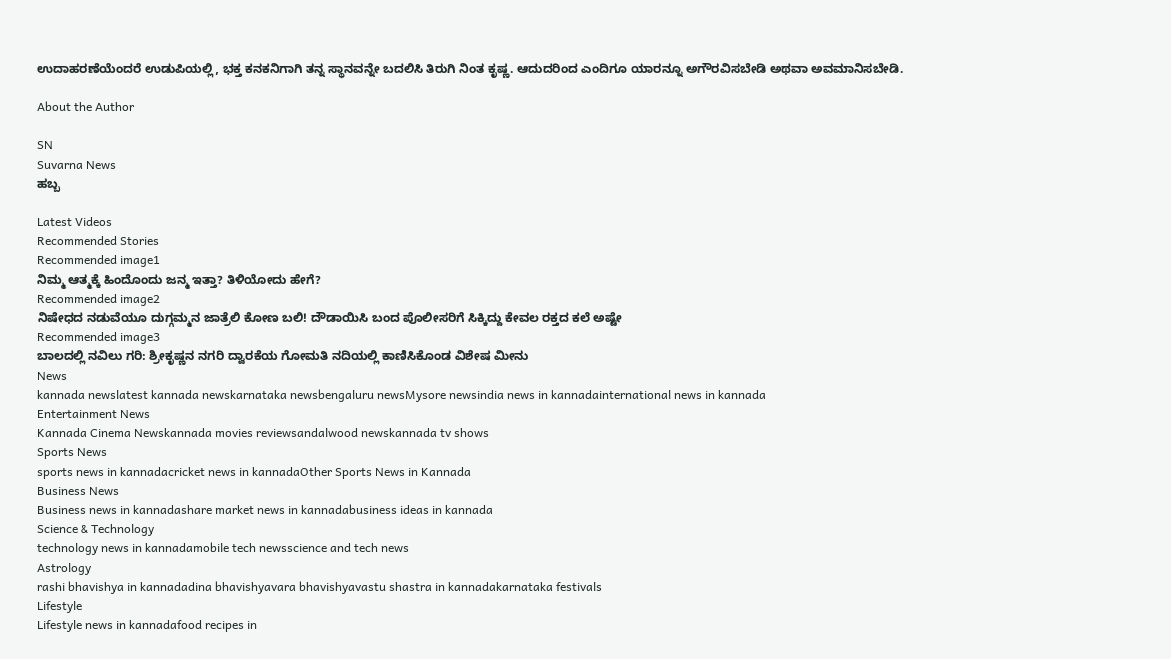ಉದಾಹರಣೆಯೆಂದರೆ ಉಡುಪಿಯಲ್ಲಿ, ಭಕ್ತ ಕನಕನಿಗಾಗಿ ತನ್ನ ಸ್ಥಾನವನ್ನೇ ಬದಲಿಸಿ ತಿರುಗಿ ನಿಂತ ಕೃಷ್ಣ. ಆದುದರಿಂದ ಎಂದಿಗೂ ಯಾರನ್ನೂ ಅಗೌರವಿಸಬೇಡಿ ಅಥವಾ ಅವಮಾನಿಸಬೇಡಿ.

About the Author

SN
Suvarna News
ಹಬ್ಬ

Latest Videos
Recommended Stories
Recommended image1
ನಿಮ್ಮ ಆತ್ಮಕ್ಕೆ ಹಿಂದೊಂದು ಜನ್ಮ ಇತ್ತಾ? ತಿಳಿಯೋದು ಹೇಗೆ?
Recommended image2
ನಿಷೇಧದ ನಡುವೆಯೂ ದುಗ್ಗಮ್ಮನ ಜಾತ್ರೆಲಿ ಕೋಣ ಬಲಿ! ದೌಡಾಯಿಸಿ ಬಂದ ಪೊಲೀಸರಿಗೆ ಸಿಕ್ಕಿದ್ದು ಕೇವಲ ರಕ್ತದ ಕಲೆ ಅಷ್ಟೇ
Recommended image3
ಬಾಲದಲ್ಲಿ ನವಿಲು ಗರಿ: ಶ್ರೀಕೃಷ್ಣನ ನಗರಿ ದ್ವಾರಕೆಯ ಗೋಮತಿ ನದಿಯಲ್ಲಿ ಕಾಣಿಸಿಕೊಂಡ ವಿಶೇಷ ಮೀನು
News
kannada newslatest kannada newskarnataka newsbengaluru newsMysore newsindia news in kannadainternational news in kannada
Entertainment News
Kannada Cinema Newskannada movies reviewsandalwood newskannada tv shows
Sports News
sports news in kannadacricket news in kannadaOther Sports News in Kannada
Business News
Business news in kannadashare market news in kannadabusiness ideas in kannada
Science & Technology
technology news in kannadamobile tech newsscience and tech news
Astrology
rashi bhavishya in kannadadina bhavishyavara bhavishyavastu shastra in kannadakarnataka festivals
Lifestyle
Lifestyle news in kannadafood recipes in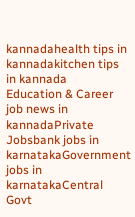kannadahealth tips in kannadakitchen tips in kannada
Education & Career
job news in kannadaPrivate Jobsbank jobs in karnatakaGovernment jobs in karnatakaCentral Govt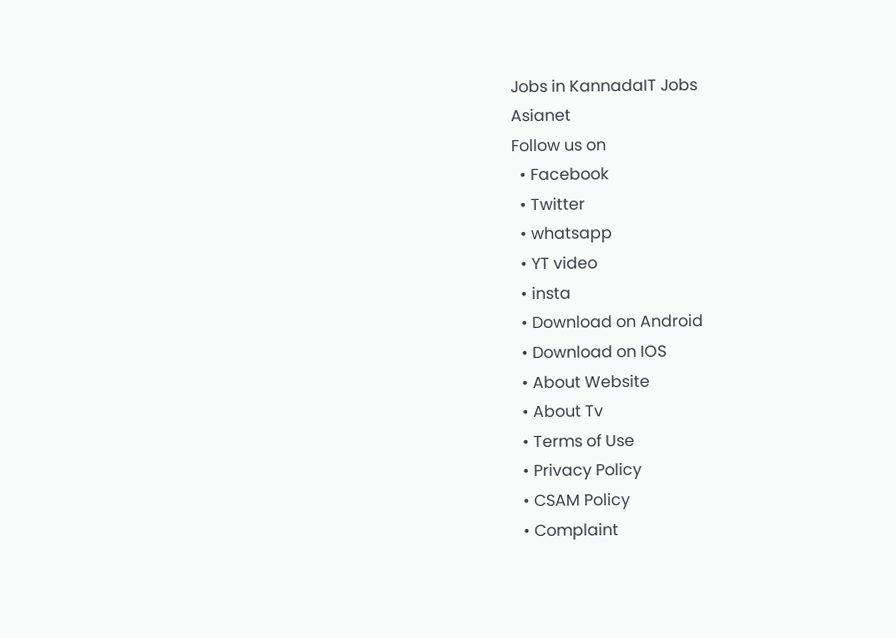Jobs in KannadaIT Jobs
Asianet
Follow us on
  • Facebook
  • Twitter
  • whatsapp
  • YT video
  • insta
  • Download on Android
  • Download on IOS
  • About Website
  • About Tv
  • Terms of Use
  • Privacy Policy
  • CSAM Policy
  • Complaint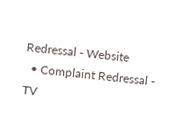Redressal - Website
  • Complaint Redressal - TV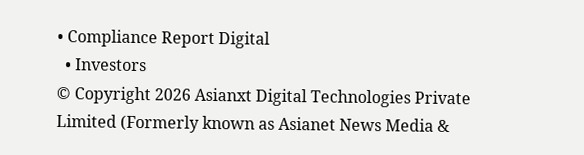• Compliance Report Digital
  • Investors
© Copyright 2026 Asianxt Digital Technologies Private Limited (Formerly known as Asianet News Media &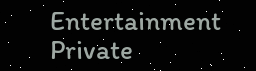Entertainment Private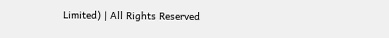Limited) | All Rights Reserved